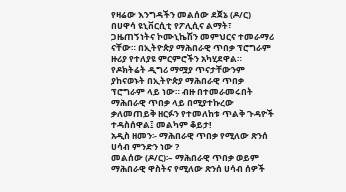የዛሬው እንግዳችን መልሰው ደጀኔ (ዶ/ር) በሀዋሳ ዩኒቨርሲቲ የፖሊሲና ልማት፣ ጋዜጠኝነትና ኮሙኒኬሽን መምህርና ተመራማሪ ናቸው። በኢትዮጵያ ማሕበራዊ ጥበቃ ፕሮግራም ዙሪያ የተለያዩ ምርምሮችን አካሂደዋል። የዶክትሬት ዲግሪ ማሟያ ጥናታቸውንም ያከናወኑት በኢትዮጵያ ማሕበራዊ ጥበቃ ፕሮግራም ላይ ነው። ብዙ በተመራመሩበት ማሕበራዊ ጥበቃ ላይ በሚያተኩረው ቃለመጠይቅ ዘርፉን የተመለከቱ ጥልቅ ጉዳዮች ተዳስሰዋል፤ መልካም ቆይታ!
አዲስ ዘመን፡- ማሕበራዊ ጥበቃ የሚለው ጽንሰ ሀሳብ ምንድን ነው ?
መልሰው (ዶ/ር)፡– ማሕበራዊ ጥበቃ ወይም ማሕበራዊ ዋስትና የሚለው ጽንሰ ሀሳብ ሰዎች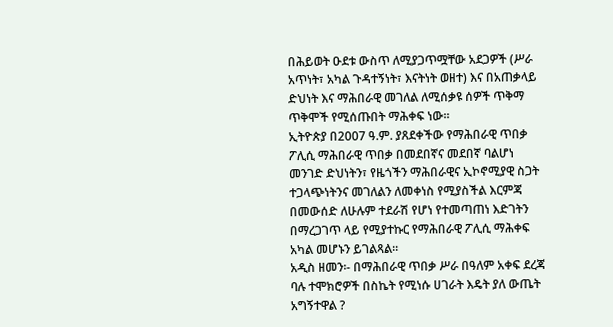በሕይወት ዑደቱ ውስጥ ለሚያጋጥሟቸው አደጋዎች (ሥራ አጥነት፣ አካል ጉዳተኝነት፣ እናትነት ወዘተ) እና በአጠቃላይ ድህነት እና ማሕበራዊ መገለል ለሚሰቃዩ ሰዎች ጥቅማ ጥቅሞች የሚሰጡበት ማሕቀፍ ነው።
ኢትዮጵያ በ2007 ዓ.ም. ያጸደቀችው የማሕበራዊ ጥበቃ ፖሊሲ ማሕበራዊ ጥበቃ በመደበኛና መደበኛ ባልሆነ መንገድ ድህነትን፣ የዜጎችን ማሕበራዊና ኢኮኖሚያዊ ስጋት ተጋላጭነትንና መገለልን ለመቀነስ የሚያስችል እርምጃ በመውሰድ ለሁሉም ተደራሽ የሆነ የተመጣጠነ እድገትን በማረጋገጥ ላይ የሚያተኩር የማሕበራዊ ፖሊሲ ማሕቀፍ አካል መሆኑን ይገልጻል።
አዲስ ዘመን፡- በማሕበራዊ ጥበቃ ሥራ በዓለም አቀፍ ደረጃ ባሉ ተሞክሮዎች በስኬት የሚነሱ ሀገራት እዴት ያለ ውጤት አግኝተዋል ?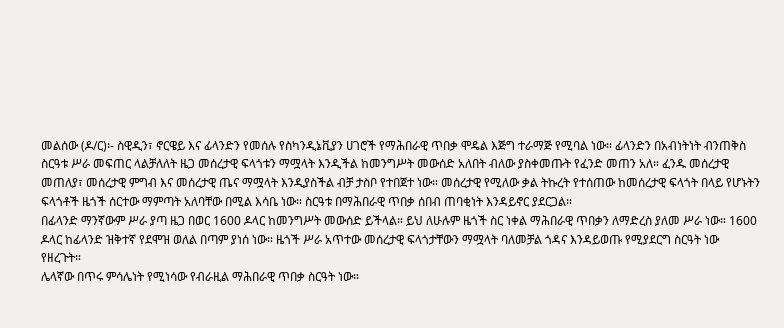መልሰው (ዶ/ር)፡- ስዊዲን፣ ኖርዌይ እና ፊላንድን የመሰሉ የስካንዲኔቪያን ሀገሮች የማሕበራዊ ጥበቃ ሞዴል እጅግ ተራማጅ የሚባል ነው። ፊላንድን በአብነትነት ብንጠቅስ ስርዓቱ ሥራ መፍጠር ላልቻለለት ዜጋ መሰረታዊ ፍላጎቱን ማሟላት እንዲችል ከመንግሥት መውሰድ አለበት ብለው ያስቀመጡት የፈንድ መጠን አለ። ፈንዱ መሰረታዊ መጠለያ፣ መሰረታዊ ምግብ እና መሰረታዊ ጤና ማሟላት እንዲያስችል ብቻ ታስቦ የተበጀተ ነው። መሰረታዊ የሚለው ቃል ትኩረት የተሰጠው ከመሰረታዊ ፍላጎት በላይ የሆኑትን ፍላጎቶች ዜጎች ሰርተው ማምጣት አለባቸው በሚል እሳቤ ነው። ስርዓቱ በማሕበራዊ ጥበቃ ሰበብ ጠባቂነት እንዳይኖር ያደርጋል።
በፊላንድ ማንኛውም ሥራ ያጣ ዜጋ በወር 1600 ዶላር ከመንግሥት መውሰድ ይችላል። ይህ ለሁሉም ዜጎች ስር ነቀል ማሕበራዊ ጥበቃን ለማድረስ ያለመ ሥራ ነው። 1600 ዶላር ከፊላንድ ዝቅተኛ የደሞዝ ወለል በጣም ያነሰ ነው። ዜጎች ሥራ አጥተው መሰረታዊ ፍላጎታቸውን ማሟላት ባለመቻል ጎዳና እንዳይወጡ የሚያደርግ ስርዓት ነው የዘረጉት።
ሌላኛው በጥሩ ምሳሌነት የሚነሳው የብራዚል ማሕበራዊ ጥበቃ ስርዓት ነው።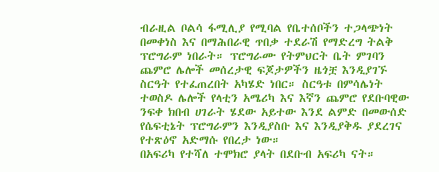ብራዚል ቦልሳ ፋሚሊያ የሚባል የቤተሰቦችን ተጋላጭነት በመቀነስ እና በማሕበራዊ ጥበቃ ተደራሽ የማድረግ ትልቅ ፕሮግራም ነበራት። ፕሮግራሙ የትምህርት ቤት ምገባን ጨምሮ ሌሎች መሰረታዊ ፍጆታዎችን ዜጎቿ እንዲያገኙ ስርዓት የተፈጠረበት አካሄድ ነበር። ስርዓቱ በምሳሌነት ተወስዶ ሌሎች የላቲን አሜሪካ እና እኛን ጨምሮ የደቡባዊው ንፍቀ ክበብ ሀገራት ሄደው አይተው እንደ ልምድ በመውሰድ የሴፍቲኔት ፕሮግራምን እንዲያስቡ እና እንዲያቅዱ ያደረገና የተጽዕኖ አድማሱ የበረታ ነው።
በአፍሪካ የተሻለ ተሞክሮ ያላት በደቡብ አፍሪካ ናት።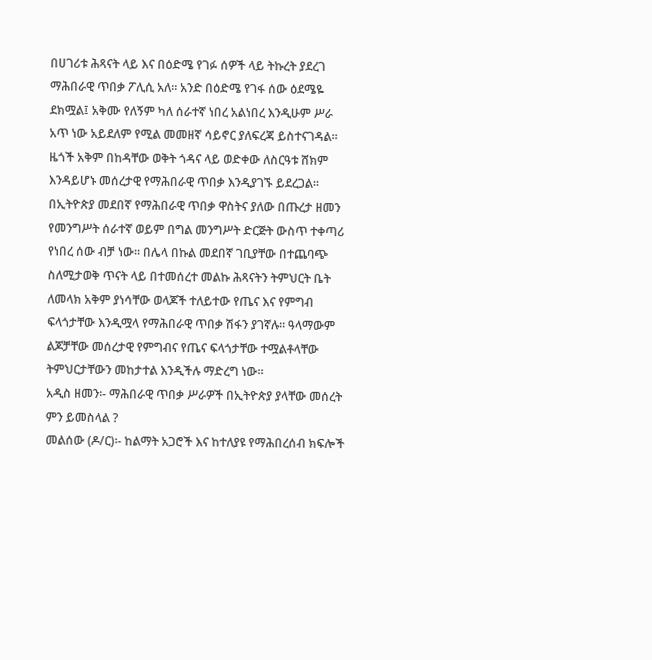በሀገሪቱ ሕጻናት ላይ እና በዕድሜ የገፉ ሰዎች ላይ ትኩረት ያደረገ ማሕበራዊ ጥበቃ ፖሊሲ አለ። አንድ በዕድሜ የገፋ ሰው ዕደሜዬ ደክሟል፤ አቅሙ የለኝም ካለ ሰራተኛ ነበረ አልነበረ እንዲሁም ሥራ አጥ ነው አይደለም የሚል መመዘኛ ሳይኖር ያለፍረጃ ይስተናገዳል። ዜጎች አቅም በከዳቸው ወቅት ጎዳና ላይ ወድቀው ለስርዓቱ ሸክም እንዳይሆኑ መሰረታዊ የማሕበራዊ ጥበቃ እንዲያገኙ ይደረጋል። በኢትዮጵያ መደበኛ የማሕበራዊ ጥበቃ ዋስትና ያለው በጡረታ ዘመን የመንግሥት ሰራተኛ ወይም በግል መንግሥት ድርጅት ውስጥ ተቀጣሪ የነበረ ሰው ብቻ ነው። በሌላ በኩል መደበኛ ገቢያቸው በተጨባጭ ስለሚታወቅ ጥናት ላይ በተመሰረተ መልኩ ሕጻናትን ትምህርት ቤት ለመላክ አቅም ያነሳቸው ወላጆች ተለይተው የጤና እና የምግብ ፍላጎታቸው እንዲሟላ የማሕበራዊ ጥበቃ ሽፋን ያገኛሉ። ዓላማውም ልጆቻቸው መሰረታዊ የምግብና የጤና ፍላጎታቸው ተሟልቶላቸው ትምህርታቸውን መከታተል እንዲችሉ ማድረግ ነው።
አዲስ ዘመን፡- ማሕበራዊ ጥበቃ ሥራዎች በኢትዮጵያ ያላቸው መሰረት ምን ይመስላል ?
መልሰው (ዶ/ር)፡- ከልማት አጋሮች እና ከተለያዩ የማሕበረሰብ ክፍሎች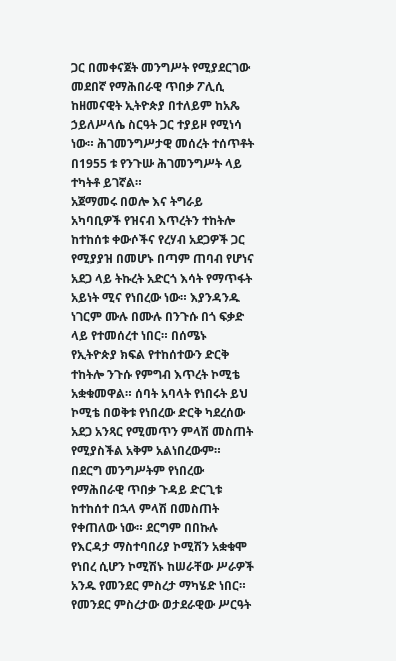ጋር በመቀናጀት መንግሥት የሚያደርገው መደበኛ የማሕበራዊ ጥበቃ ፖሊሲ ከዘመናዊት ኢትዮጵያ በተለይም ከአጼ ኃይለሥላሴ ስርዓት ጋር ተያይዞ የሚነሳ ነው። ሕገመንግሥታዊ መሰረት ተሰጥቶት በ1955 ቱ የንጉሡ ሕገመንግሥት ላይ ተካትቶ ይገኛል።
አጀማመሩ በወሎ እና ትግራይ አካባቢዎች የዝናብ እጥረትን ተከትሎ ከተከሰቱ ቀውሶችና የረሃብ አደጋዎች ጋር የሚያያዝ በመሆኑ በጣም ጠባብ የሆነና አደጋ ላይ ትኩረት አድርጎ እሳት የማጥፋት አይነት ሚና የነበረው ነው። እያንዳንዱ ነገርም ሙሉ በሙሉ በንጉሱ በጎ ፍቃድ ላይ የተመሰረተ ነበር። በሰሜኑ የኢትዮጵያ ክፍል የተከሰተውን ድርቅ ተከትሎ ንጉሱ የምግብ እጥረት ኮሚቴ አቋቁመዋል። ሰባት አባላት የነበሩት ይህ ኮሚቴ በወቅቱ የነበረው ድርቅ ካደረሰው አደጋ አንጻር የሚመጥን ምላሽ መስጠት የሚያስችል አቅም አልነበረውም።
በደርግ መንግሥትም የነበረው የማሕበራዊ ጥበቃ ጉዳይ ድርጊቱ ከተከሰተ በኋላ ምላሽ በመስጠት የቀጠለው ነው። ደርግም በበኩሉ የእርዳታ ማስተባበሪያ ኮሚሽን አቋቁሞ የነበረ ሲሆን ኮሚሽኑ ከሠራቸው ሥራዎች አንዱ የመንደር ምስረታ ማካሄድ ነበር። የመንደር ምስረታው ወታደራዊው ሥርዓት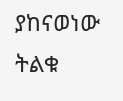ያከናወነው ትልቁ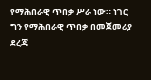የማሕበራዊ ጥበቃ ሥራ ነው። ነገር ግን የማሕበራዊ ጥበቃ በመጀመሪያ ደረጃ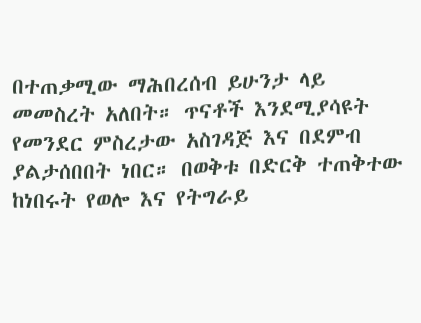በተጠቃሚው ማሕበረሰብ ይሁንታ ላይ መመስረት አለበት። ጥናቶች እንደሚያሳዩት የመንደር ምስረታው አስገዳጅ እና በደምብ ያልታሰበበት ነበር። በወቅቱ በድርቅ ተጠቅተው ከነበሩት የወሎ እና የትግራይ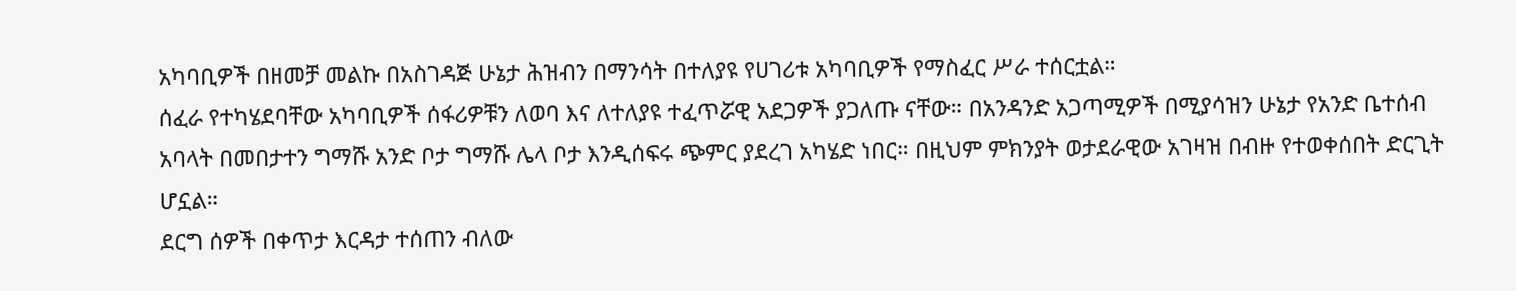አካባቢዎች በዘመቻ መልኩ በአስገዳጅ ሁኔታ ሕዝብን በማንሳት በተለያዩ የሀገሪቱ አካባቢዎች የማስፈር ሥራ ተሰርቷል።
ሰፈራ የተካሄደባቸው አካባቢዎች ሰፋሪዎቹን ለወባ እና ለተለያዩ ተፈጥሯዊ አደጋዎች ያጋለጡ ናቸው። በአንዳንድ አጋጣሚዎች በሚያሳዝን ሁኔታ የአንድ ቤተሰብ አባላት በመበታተን ግማሹ አንድ ቦታ ግማሹ ሌላ ቦታ እንዲሰፍሩ ጭምር ያደረገ አካሄድ ነበር። በዚህም ምክንያት ወታደራዊው አገዛዝ በብዙ የተወቀሰበት ድርጊት ሆኗል።
ደርግ ሰዎች በቀጥታ እርዳታ ተሰጠን ብለው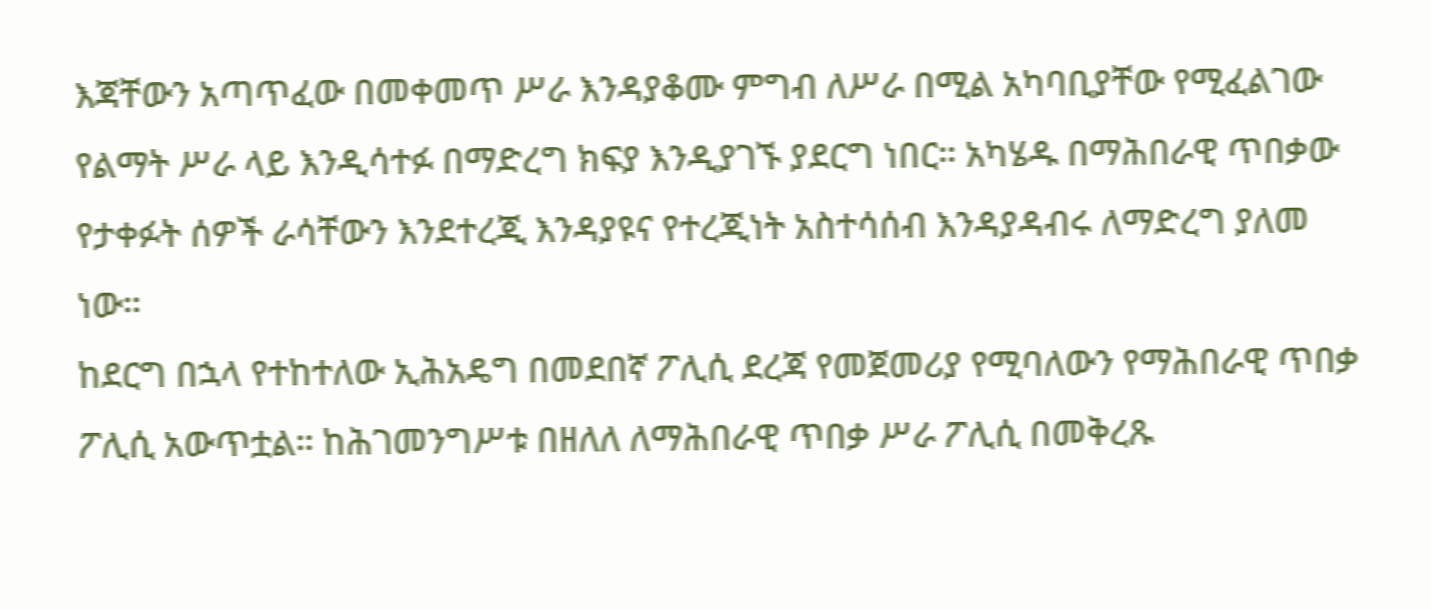እጃቸውን አጣጥፈው በመቀመጥ ሥራ እንዳያቆሙ ምግብ ለሥራ በሚል አካባቢያቸው የሚፈልገው የልማት ሥራ ላይ እንዲሳተፉ በማድረግ ክፍያ እንዲያገኙ ያደርግ ነበር። አካሄዱ በማሕበራዊ ጥበቃው የታቀፉት ሰዎች ራሳቸውን እንደተረጂ እንዳያዩና የተረጂነት አስተሳሰብ እንዳያዳብሩ ለማድረግ ያለመ ነው።
ከደርግ በኋላ የተከተለው ኢሕአዴግ በመደበኛ ፖሊሲ ደረጃ የመጀመሪያ የሚባለውን የማሕበራዊ ጥበቃ ፖሊሲ አውጥቷል። ከሕገመንግሥቱ በዘለለ ለማሕበራዊ ጥበቃ ሥራ ፖሊሲ በመቅረጹ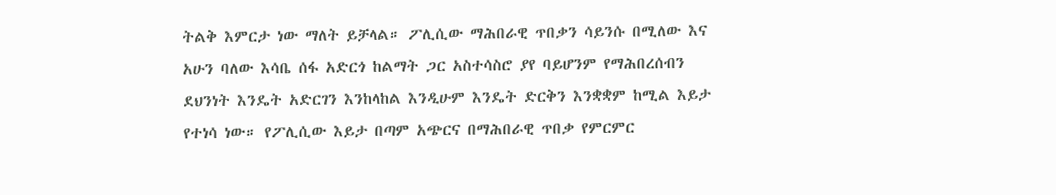ትልቅ እምርታ ነው ማለት ይቻላል። ፖሊሲው ማሕበራዊ ጥበቃን ሳይንሱ በሚለው እና አሁን ባለው እሳቤ ሰፋ አድርጎ ከልማት ጋር አስተሳስሮ ያየ ባይሆንም የማሕበረሰብን ደህንነት እንዴት አድርገን እንከላከል እንዲሁም እንዴት ድርቅን እንቋቋም ከሚል እይታ የተነሳ ነው። የፖሊሲው እይታ በጣም አጭርና በማሕበራዊ ጥበቃ የምርምር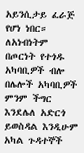አይንሲታይ ፈራጅ የሆነ ነበር። ለአነብነትም በጦርነት የተጎዱ አካባቢዎች ብሎ በሌሎች አካባቢዎች ምንም ችግር እንደሌለ አድርጎ ይወስዳል እንዲሁም አካል ጉዳተኞች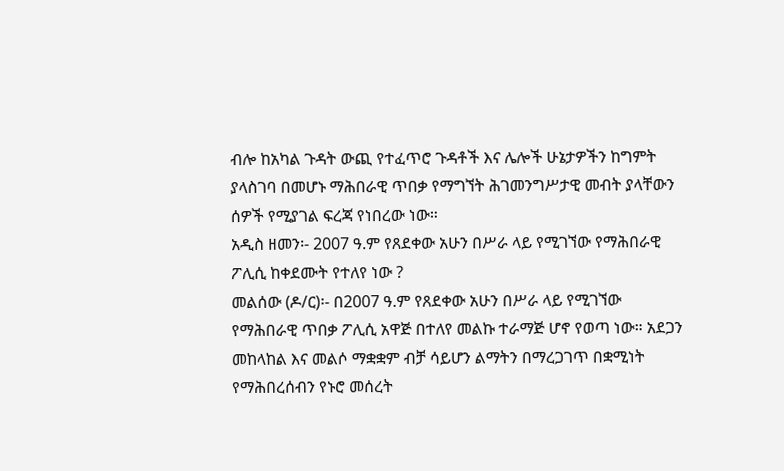ብሎ ከአካል ጉዳት ውጪ የተፈጥሮ ጉዳቶች እና ሌሎች ሁኔታዎችን ከግምት ያላስገባ በመሆኑ ማሕበራዊ ጥበቃ የማግኘት ሕገመንግሥታዊ መብት ያላቸውን ሰዎች የሚያገል ፍረጃ የነበረው ነው።
አዲስ ዘመን፡- 2007 ዓ.ም የጸደቀው አሁን በሥራ ላይ የሚገኘው የማሕበራዊ ፖሊሲ ከቀደሙት የተለየ ነው ?
መልሰው (ዶ/ር)፡- በ2007 ዓ.ም የጸደቀው አሁን በሥራ ላይ የሚገኘው የማሕበራዊ ጥበቃ ፖሊሲ አዋጅ በተለየ መልኩ ተራማጅ ሆኖ የወጣ ነው። አደጋን መከላከል እና መልሶ ማቋቋም ብቻ ሳይሆን ልማትን በማረጋገጥ በቋሚነት የማሕበረሰብን የኑሮ መሰረት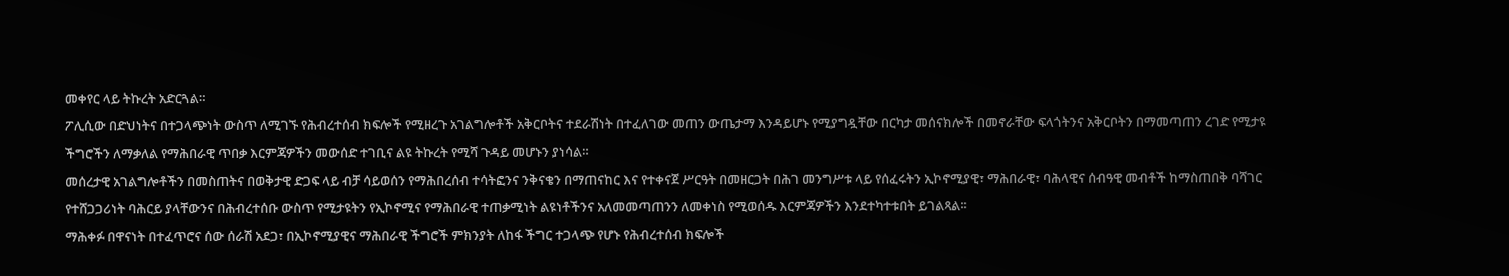መቀየር ላይ ትኩረት አድርጓል።
ፖሊሲው በድህነትና በተጋላጭነት ውስጥ ለሚገኙ የሕብረተሰብ ክፍሎች የሚዘረጉ አገልግሎቶች አቅርቦትና ተደራሽነት በተፈለገው መጠን ውጤታማ እንዳይሆኑ የሚያግዷቸው በርካታ መሰናክሎች በመኖራቸው ፍላጎትንና አቅርቦትን በማመጣጠን ረገድ የሚታዩ ችግሮችን ለማቃለል የማሕበራዊ ጥበቃ እርምጃዎችን መውሰድ ተገቢና ልዩ ትኩረት የሚሻ ጉዳይ መሆኑን ያነሳል።
መሰረታዊ አገልግሎቶችን በመስጠትና በወቅታዊ ድጋፍ ላይ ብቻ ሳይወሰን የማሕበረሰብ ተሳትፎንና ንቅናቄን በማጠናከር እና የተቀናጀ ሥርዓት በመዘርጋት በሕገ መንግሥቱ ላይ የሰፈሩትን ኢኮኖሚያዊ፣ ማሕበራዊ፣ ባሕላዊና ሰብዓዊ መብቶች ከማስጠበቅ ባሻገር የተሸጋጋሪነት ባሕርይ ያላቸውንና በሕብረተሰቡ ውስጥ የሚታዩትን የኢኮኖሚና የማሕበራዊ ተጠቃሚነት ልዩነቶችንና አለመመጣጠንን ለመቀነስ የሚወሰዱ እርምጃዎችን እንደተካተቱበት ይገልጻል፡፡
ማሕቀፉ በዋናነት በተፈጥሮና ሰው ሰራሽ አደጋ፣ በኢኮኖሚያዊና ማሕበራዊ ችግሮች ምክንያት ለከፋ ችግር ተጋላጭ የሆኑ የሕብረተሰብ ክፍሎች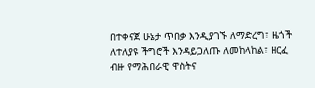በተቀናጀ ሁኔታ ጥበቃ እንዲያገኙ ለማድረግ፣ ዜጎች ለተለያዩ ችግሮች እንዳይጋለጡ ለመከላከል፣ ዘርፈ ብዙ የማሕበራዊ ዋስትና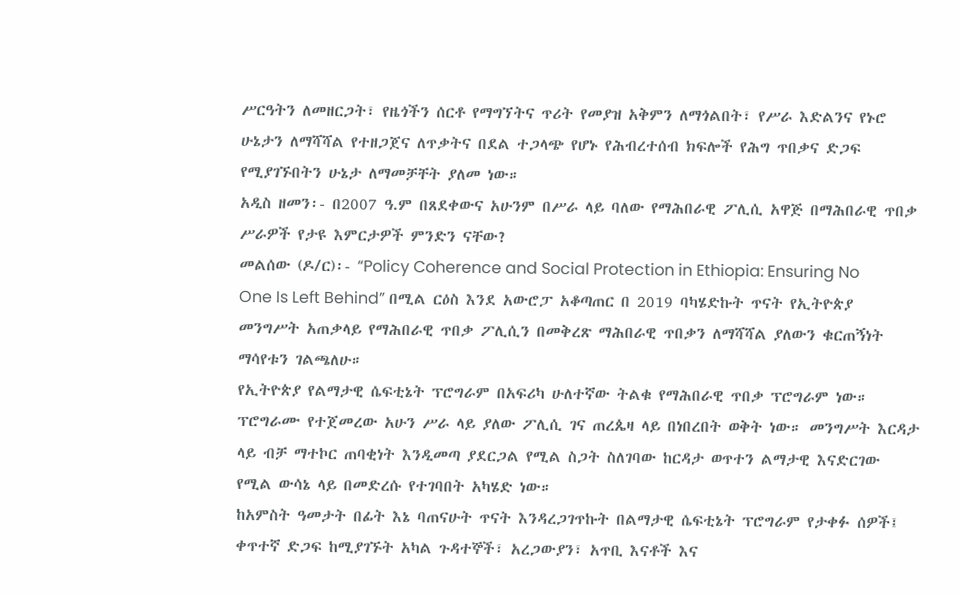ሥርዓትን ለመዘርጋት፣ የዜጎችን ሰርቶ የማግኘትና ጥሪት የመያዝ አቅምን ለማጎልበት፣ የሥራ እድልንና የኑሮ ሁኔታን ለማሻሻል የተዘጋጀና ለጥቃትና በደል ተጋላጭ የሆኑ የሕብረተሰብ ክፍሎች የሕግ ጥበቃና ድጋፍ የሚያገኙበትን ሁኔታ ለማመቻቸት ያለመ ነው።
አዲስ ዘመን፡- በ2007 ዓ.ም በጸደቀውና አሁንም በሥራ ላይ ባለው የማሕበራዊ ፖሊሲ አዋጅ በማሕበራዊ ጥበቃ ሥራዎች የታዩ እምርታዎች ምንድን ናቸው?
መልሰው (ዶ/ር)፡- “Policy Coherence and Social Protection in Ethiopia: Ensuring No One Is Left Behind” በሚል ርዕስ እንደ አውሮፓ አቆጣጠር በ 2019 ባካሄድኩት ጥናት የኢትዮጵያ መንግሥት አጠቃላይ የማሕበራዊ ጥበቃ ፖሊሲን በመቅረጽ ማሕበራዊ ጥበቃን ለማሻሻል ያለውን ቁርጠኝነት ማሳየቱን ገልጫለሁ።
የኢትዮጵያ የልማታዊ ሴፍቲኔት ፕሮግራም በአፍሪካ ሁለተኛው ትልቁ የማሕበራዊ ጥበቃ ፕሮግራም ነው። ፕሮግራሙ የተጀመረው አሁን ሥራ ላይ ያለው ፖሊሲ ገና ጠረጴዛ ላይ በነበረበት ወቅት ነው። መንግሥት እርዳታ ላይ ብቻ ማተኮር ጠባቂነት እንዲመጣ ያደርጋል የሚል ስጋት ስለገባው ከርዳታ ወጥተን ልማታዊ እናድርገው የሚል ውሳኔ ላይ በመድረሱ የተገባበት አካሄድ ነው።
ከአምስት ዓመታት በፊት እኔ ባጠናሁት ጥናት እንዳረጋገጥኩት በልማታዊ ሴፍቲኔት ፕሮግራም የታቀፉ ሰዎች፤ ቀጥተኛ ድጋፍ ከሚያገኙት አካል ጉዳተኞች፣ አረጋውያን፣ አጥቢ እናቶች እና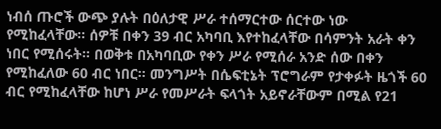ነብሰ ጡሮች ውጭ ያሉት በዕለታዊ ሥራ ተሰማርተው ሰርተው ነው የሚከፈላቸው። ሰዎቹ በቀን 39 ብር አካባቢ እየተከፈላቸው በሳምንት አራት ቀን ነበር የሚሰሩት። በወቅቱ በአካባቢው የቀን ሥራ የሚሰራ አንድ ሰው በቀን የሚከፈለው 60 ብር ነበር። መንግሥት በሴፍቲኔት ፕሮግራም የታቀፉት ዜጎች 60 ብር የሚከፈላቸው ከሆነ ሥራ የመሥራት ፍላጎት አይኖራቸውም በሚል የ21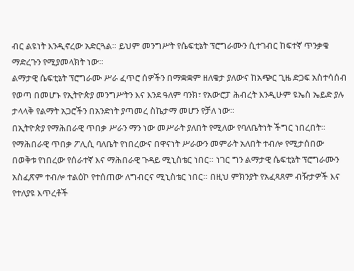ብር ልዩነት እንዲኖረው አድርጓል። ይህም መንግሥት የሴፍቲኔት ፕሮግራሙን ሲተገብር ከፍተኛ ጥንቃቄ ማድረጉን የሚያመላክት ነው።
ልማታዊ ሴፍቲኔት ፕሮግራሙ ሥራ ፈጥሮ ሰዎችን በማቋቋም ዘለቄታ ያለውና ከአጭር ጊዜ ድጋፍ አስተሳሰብ የወጣ በመሆኑ የኢትዮጵያ መንግሥትን እና እንደ ዓለም ባንክ፣ የአውሮፓ ሕብረት እንዲሁም ዩኤስ ኤይድ ያሉ ታላላቅ የልማት አጋሮችን በአንድነት ያጣመረ ስኬታማ መሆን የቻለ ነው።
በኢትዮጵያ የማሕበራዊ ጥበቃ ሥራን ማን ነው መሥራት ያለበት የሚለው የባለቤትነት ችግር ነበረበት። የማሕበራዊ ጥበቃ ፖሊሲ ባለቤት የነበረውና በዋናነት ሥራውን መምራት አለበት ተብሎ የሚታሰበው በወቅቱ የነበረው የሰራተኛ እና ማሕበራዊ ጉዳይ ሚኒስቴር ነበር። ነገር ግን ልማታዊ ሴፍቲኔት ፕሮግራሙን አስፈጽም ተብሎ ተልዕኮ የተሰጠው ለግብርና ሚኒስቴር ነበር። በዚህ ምክንያት የአፈጻጸም ብዥታዎች እና የተለያዩ እጥረቶች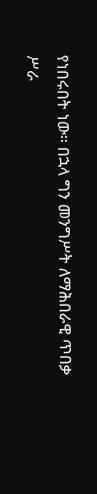የነበሩበት ነው። በኋላ ግን መንግሥት ለማሕበራዊ ጥበቃ ሥራ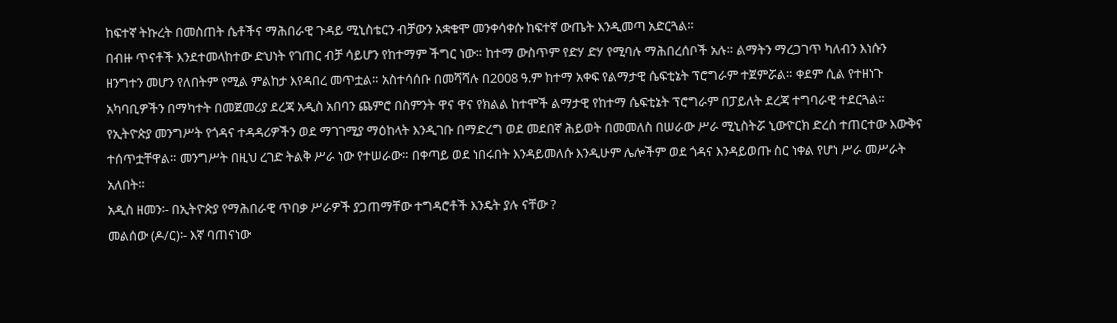ከፍተኛ ትኩረት በመስጠት ሴቶችና ማሕበራዊ ጉዳይ ሚኒስቴርን ብቻውን አቋቁሞ መንቀሳቀሱ ከፍተኛ ውጤት እንዲመጣ አድርጓል።
በብዙ ጥናቶች እንደተመላከተው ድህነት የገጠር ብቻ ሳይሆን የከተማም ችግር ነው። ከተማ ውስጥም የድሃ ድሃ የሚባሉ ማሕበረሰቦች አሉ። ልማትን ማረጋገጥ ካለብን እነሱን ዘንግተን መሆን የለበትም የሚል ምልከታ እየዳበረ መጥቷል። አስተሳሰቡ በመሻሻሉ በ2008 ዓ.ም ከተማ አቀፍ የልማታዊ ሴፍቲኔት ፕሮግራም ተጀምሯል። ቀደም ሲል የተዘነጉ አካባቢዎችን በማካተት በመጀመሪያ ደረጃ አዲስ አበባን ጨምሮ በስምንት ዋና ዋና የክልል ከተሞች ልማታዊ የከተማ ሴፍቲኔት ፕሮግራም በፓይለት ደረጃ ተግባራዊ ተደርጓል።
የኢትዮጵያ መንግሥት የጎዳና ተዳዳሪዎችን ወደ ማገገሚያ ማዕከላት እንዲገቡ በማድረግ ወደ መደበኛ ሕይወት በመመለስ በሠራው ሥራ ሚኒስትሯ ኒውዮርክ ድረስ ተጠርተው እውቅና ተሰጥቷቸዋል። መንግሥት በዚህ ረገድ ትልቅ ሥራ ነው የተሠራው። በቀጣይ ወደ ነበሩበት እንዳይመለሱ እንዲሁም ሌሎችም ወደ ጎዳና እንዳይወጡ ስር ነቀል የሆነ ሥራ መሥራት አለበት።
አዲስ ዘመን፡- በኢትዮጵያ የማሕበራዊ ጥበቃ ሥራዎች ያጋጠማቸው ተግዳሮቶች እንዴት ያሉ ናቸው ?
መልሰው (ዶ/ር)፡- እኛ ባጠናነው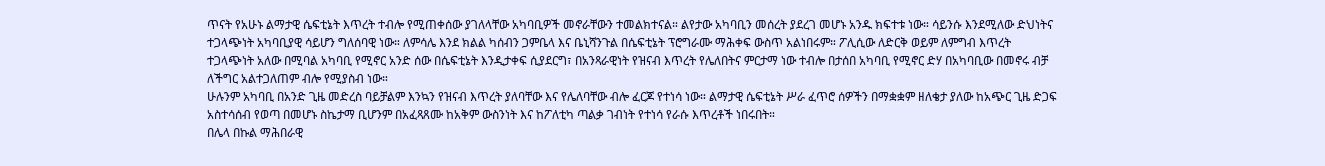ጥናት የአሁኑ ልማታዊ ሴፍቲኔት እጥረት ተብሎ የሚጠቀሰው ያገለላቸው አካባቢዎች መኖራቸውን ተመልክተናል። ልየታው አካባቢን መሰረት ያደረገ መሆኑ አንዱ ክፍተቱ ነው። ሳይንሱ እንደሚለው ድህነትና ተጋላጭነት አካባቢያዊ ሳይሆን ግለሰባዊ ነው። ለምሳሌ እንደ ክልል ካሰብን ጋምቤላ እና ቤኒሻንጉል በሴፍቲኔት ፕሮግራሙ ማሕቀፍ ውስጥ አልነበሩም። ፖሊሲው ለድርቅ ወይም ለምግብ እጥረት ተጋላጭነት አለው በሚባል አካባቢ የሚኖር አንድ ሰው በሴፍቲኔት እንዲታቀፍ ሲያደርግ፣ በአንጻራዊነት የዝናብ እጥረት የሌለበትና ምርታማ ነው ተብሎ በታሰበ አካባቢ የሚኖር ድሃ በአካባቢው በመኖሩ ብቻ ለችግር አልተጋለጠም ብሎ የሚያስብ ነው።
ሁሉንም አካባቢ በአንድ ጊዜ መድረስ ባይቻልም እንኳን የዝናብ እጥረት ያለባቸው እና የሌለባቸው ብሎ ፈርጆ የተነሳ ነው። ልማታዊ ሴፍቲኔት ሥራ ፈጥሮ ሰዎችን በማቋቋም ዘለቄታ ያለው ከአጭር ጊዜ ድጋፍ አስተሳሰብ የወጣ በመሆኑ ስኬታማ ቢሆንም በአፈጻጸሙ ከአቅም ውስንነት እና ከፖለቲካ ጣልቃ ገብነት የተነሳ የራሱ እጥረቶች ነበሩበት።
በሌላ በኩል ማሕበራዊ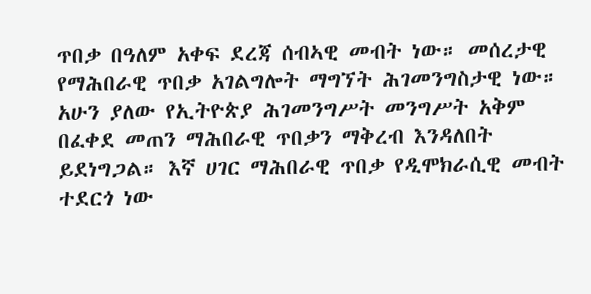ጥበቃ በዓለም አቀፍ ደረጃ ሰብኣዊ መብት ነው። መሰረታዊ የማሕበራዊ ጥበቃ አገልግሎት ማግኘት ሕገመንግስታዊ ነው። አሁን ያለው የኢትዮጵያ ሕገመንግሥት መንግሥት አቅም በፈቀደ መጠን ማሕበራዊ ጥበቃን ማቅረብ እንዳለበት ይደነግጋል። እኛ ሀገር ማሕበራዊ ጥበቃ የዲሞክራሲዊ መብት ተደርጎ ነው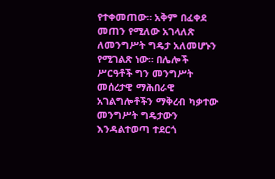የተቀመጠው። አቅም በፈቀደ መጠን የሚለው አገላለጽ ለመንግሥት ግዴታ አለመሆኑን የሚገልጽ ነው። በሌሎች ሥርዓቶች ግን መንግሥት መሰረታዊ ማሕበራዊ አገልግሎቶችን ማቅረብ ካቃተው መንግሥት ግዴታውን እንዳልተወጣ ተደርጎ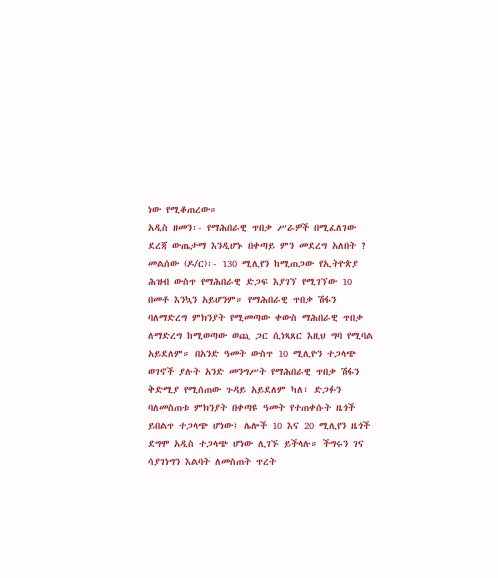ነው የሚቆጠረው።
አዲስ ዘመን፡- የማሕበራዊ ጥበቃ ሥራዎች በሚፈለገው ደረጃ ውጤታማ እንዲሆኑ በቀጣይ ምን መደረግ አለበት ?
መልሰው (ዶ/ር)፡- 130 ሚሊየን ከሚጠጋው የኢትዮጵያ ሕዝብ ውስጥ የማሕበራዊ ድጋፍ እያገኘ የሚገኘው 10 በመቶ እንኳን አይሆንም። የማሕበራዊ ጥበቃ ሽፋን ባለማድረግ ምክንያት የሚመጣው ቀውስ ማሕበራዊ ጥበቃ ለማድረግ ከሚወጣው ወጪ ጋር ሲነጻጸር እዚህ ግባ የሚባል አይደለም። በአንድ ዓመት ውስጥ 10 ሚሊዮን ተጋላጭ ወገኖች ያሉት አንድ መንግሥት የማሕበራዊ ጥበቃ ሽፋን ቅድሚያ የሚሰጠው ጉዳይ አይደለም ካለ፣ ድጋፉን ባለመስጠቱ ምክንያት በቀጣዩ ዓመት የተጠቀሱት ዜጎች ይበልጥ ተጋላጭ ሆነው፤ ሌሎች 10 እና 20 ሚሊየን ዜጎች ደግሞ አዲስ ተጋላጭ ሆነው ሊገኙ ይችላሉ። ችግሩን ገና ሳያገነግን እልባት ለመስጠት ጥረት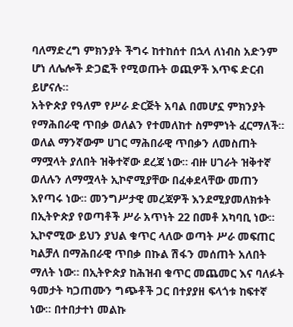ባለማድረግ ምክንያት ችግሩ ከተከሰተ በኋላ ለነብስ አድንም ሆነ ለሌሎች ድጋፎች የሚወጡት ወጪዎች እጥፍ ድርብ ይሆናሉ።
አትዮጵያ የዓለም የሥራ ድርጅት አባል በመሆኗ ምክንያት የማሕበራዊ ጥበቃ ወለልን የተመለከተ ስምምነት ፈርማለች። ወለል ማንኛውም ሀገር ማሕበራዊ ጥበቃን ለመስጠት ማሟላት ያለበት ዝቅተኛው ደረጃ ነው። ብዙ ሀገራት ዝቅተኛ ወለሉን ለማሟላት ኢኮኖሚያቸው በፈቀደላቸው መጠን እየጣሩ ነው። መንግሥታዊ መረጃዎች እንደሚያመለክቱት በኢትዮጵያ የወጣቶች ሥራ አጥነት 22 በመቶ አካባቢ ነው። ኢኮኖሚው ይህን ያህል ቁጥር ላለው ወጣት ሥራ መፍጠር ካልቻለ በማሕበራዊ ጥበቃ በኩል ሽፋን መሰጠት አለበት ማለት ነው። በኢትዮጵያ ከሕዝብ ቁጥር መጨመር እና ባለፉት ዓመታት ካጋጠሙን ግጭቶች ጋር በተያያዘ ፍላጎቱ ከፍተኛ ነው። በተበታተነ መልኩ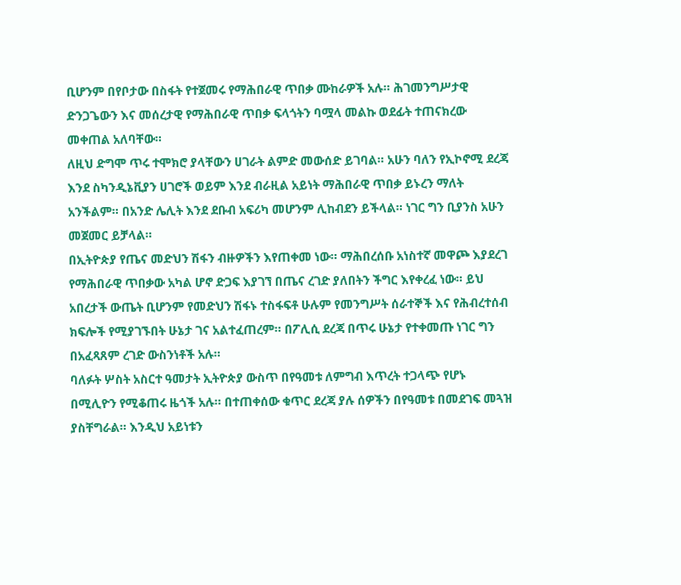ቢሆንም በየቦታው በስፋት የተጀመሩ የማሕበራዊ ጥበቃ ሙከራዎች አሉ። ሕገመንግሥታዊ ድንጋጌውን እና መሰረታዊ የማሕበራዊ ጥበቃ ፍላጎትን ባሟላ መልኩ ወደፊት ተጠናክረው መቀጠል አለባቸው።
ለዚህ ድግሞ ጥሩ ተሞክሮ ያላቸውን ሀገራት ልምድ መውሰድ ይገባል። አሁን ባለን የኢኮኖሚ ደረጃ እንደ ስካንዲኔቪያን ሀገሮች ወይም እንደ ብራዚል አይነት ማሕበራዊ ጥበቃ ይኑረን ማለት አንችልም። በአንድ ሌሊት እንደ ደቡብ አፍሪካ መሆንም ሊከብደን ይችላል። ነገር ግን ቢያንስ አሁን መጀመር ይቻላል።
በኢትዮጵያ የጤና መድህን ሽፋን ብዙዎችን እየጠቀመ ነው። ማሕበረሰቡ አነስተኛ መዋጮ እያደረገ የማሕበራዊ ጥበቃው አካል ሆኖ ድጋፍ እያገኘ በጤና ረገድ ያለበትን ችግር እየቀረፈ ነው። ይህ አበረታች ውጤት ቢሆንም የመድህን ሽፋኑ ተስፋፍቶ ሁሉም የመንግሥት ሰራተኞች እና የሕብረተሰብ ክፍሎች የሚያገኙበት ሁኔታ ገና አልተፈጠረም። በፖሊሲ ደረጃ በጥሩ ሁኔታ የተቀመጡ ነገር ግን በአፈጻጸም ረገድ ውስንነቶች አሉ።
ባለፉት ሦስት አስርተ ዓመታት ኢትዮጵያ ውስጥ በየዓመቱ ለምግብ እጥረት ተጋላጭ የሆኑ በሚሊዮን የሚቆጠሩ ዜጎች አሉ። በተጠቀሰው ቁጥር ደረጃ ያሉ ሰዎችን በየዓመቱ በመደገፍ መጓዝ ያስቸግራል። እንዲህ አይነቱን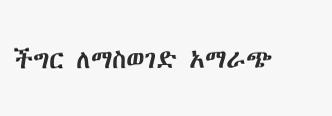ችግር ለማስወገድ አማራጭ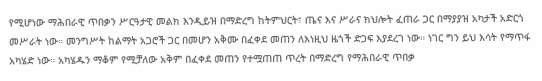የሚሆነው ማሕበራዊ ጥበቃን ሥርዓታዊ መልክ እንዲይዝ በማድረግ ከትምህርት፣ ጤና እና ሥራና ክህሎት ፈጠራ ጋር በማያያዝ አካታች አድርጎ መሥራት ነው። መንግሥት ከልማት አጋሮች ጋር በመሆን አቅሙ በፈቀደ መጠን ለእነዚህ ዜጎች ድጋፍ እያደረገ ነው። ነገር ግን ይህ እሳት የማጥፋ አካሄድ ነው። አካሄዱን ማቆም የሚቻለው አቅም በፈቀደ መጠን የተሟጠጠ ጥረት በማድረግ የማሕበራዊ ጥበቃ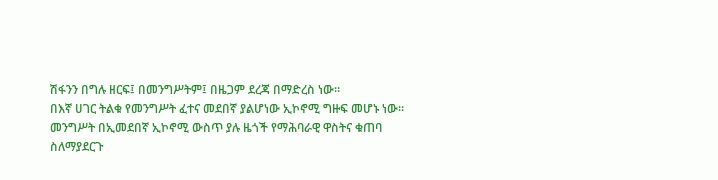ሽፋንን በግሉ ዘርፍ፤ በመንግሥትም፤ በዜጋም ደረጃ በማድረስ ነው።
በእኛ ሀገር ትልቁ የመንግሥት ፈተና መደበኛ ያልሆነው ኢኮኖሚ ግዙፍ መሆኑ ነው። መንግሥት በኢመደበኛ ኢኮኖሚ ውስጥ ያሉ ዜጎች የማሕባራዊ ዋስትና ቁጠባ ስለማያደርጉ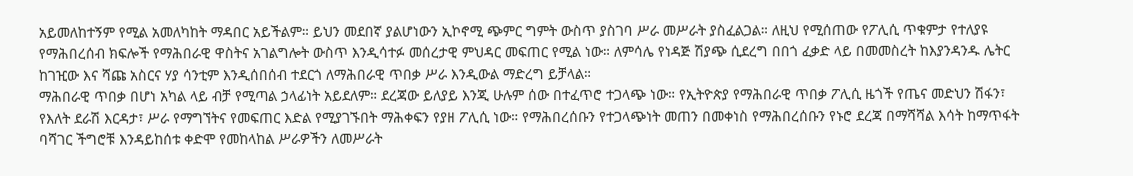አይመለከተኝም የሚል አመለካከት ማዳበር አይችልም። ይህን መደበኛ ያልሆነውን ኢኮኖሚ ጭምር ግምት ውስጥ ያስገባ ሥራ መሥራት ያስፈልጋል። ለዚህ የሚሰጠው የፖሊሲ ጥቁምታ የተለያዩ የማሕበረሰብ ክፍሎች የማሕበራዊ ዋስትና አገልግሎት ውስጥ እንዲሳተፉ መሰረታዊ ምህዳር መፍጠር የሚል ነው። ለምሳሌ የነዳጅ ሽያጭ ሲደረግ በበጎ ፈቃድ ላይ በመመስረት ከእያንዳንዱ ሌትር ከገዢው እና ሻጩ አስርና ሃያ ሳንቲም እንዲሰበሰብ ተደርጎ ለማሕበራዊ ጥበቃ ሥራ እንዲውል ማድረግ ይቻላል።
ማሕበራዊ ጥበቃ በሆነ አካል ላይ ብቻ የሚጣል ኃላፊነት አይደለም። ደረጃው ይለያይ እንጂ ሁሉም ሰው በተፈጥሮ ተጋላጭ ነው። የኢትዮጵያ የማሕበራዊ ጥበቃ ፖሊሲ ዜጎች የጤና መድህን ሽፋን፣ የእለት ደራሽ እርዳታ፣ ሥራ የማግኘትና የመፍጠር እድል የሚያገኙበት ማሕቀፍን የያዘ ፖሊሲ ነው። የማሕበረሰቡን የተጋላጭነት መጠን በመቀነስ የማሕበረሰቡን የኑሮ ደረጃ በማሻሻል እሳት ከማጥፋት ባሻገር ችግሮቹ እንዳይከሰቱ ቀድሞ የመከላከል ሥራዎችን ለመሥራት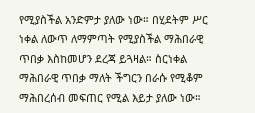የሚያስችል አንድምታ ያለው ነው። በሂደትም ሥር ነቀል ለውጥ ለማምጣት የሚያስችል ማሕበራዊ ጥበቃ እስከመሆን ደረጃ ይጓዛል። ስርነቀል ማሕበራዊ ጥበቃ ማለት ችግርን በራሱ የሚቆም ማሕበረሰብ መፍጠር የሚል እይታ ያለው ነው።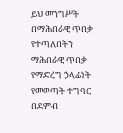ይህ መንግሥት በማሕበራዊ ጥበቃ የተጣለበትን ማሕበራዊ ጥበቃ የማድረግ ኃላፊነት የመወጣት ተግባር በደምብ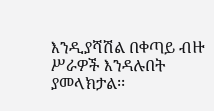እንዲያሻሽል በቀጣይ ብዙ ሥራዎች እንዳሉበት ያመላክታል፡፡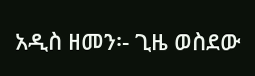አዲስ ዘመን፡- ጊዜ ወስደው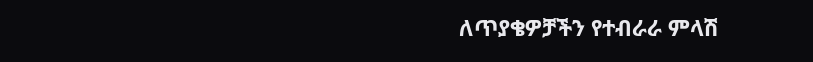ለጥያቄዎቻችን የተብራራ ምላሽ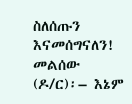ስለሰጡን እናመሰግናለን!
መልሰው (ዶ/ር)፡– እኔም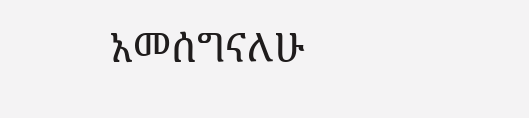አመሰግናለሁ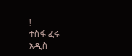!
ተስፋ ፈሩ
አዲስ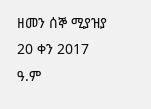ዘመን ሰኞ ሚያዝያ 20 ቀን 2017 ዓ.ም